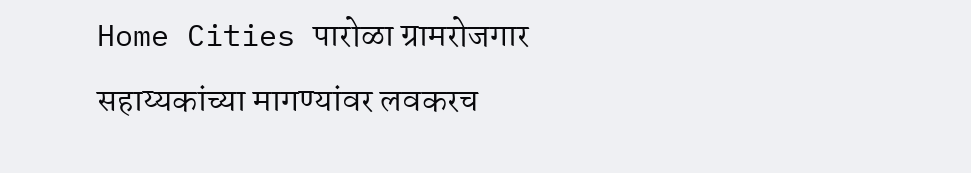Home Cities पारोळा ग्रामरोजगार सहाय्यकांच्या मागण्यांवर लवकरच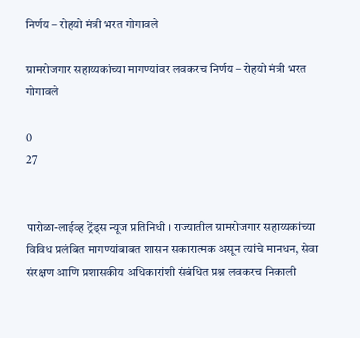निर्णय – रोहयो मंत्री भरत गोगावले

ग्रामरोजगार सहाय्यकांच्या मागण्यांवर लवकरच निर्णय – रोहयो मंत्री भरत गोगावले

0
27


पारोळा-लाईव्ह ट्रेंड्स न्यूज प्रतिनिधी । राज्यातील ग्रामरोजगार सहाय्यकांच्या विविध प्रलंबित मागण्यांबाबत शासन सकारात्मक असून त्यांचे मानधन, सेवा संरक्षण आणि प्रशासकीय अधिकारांशी संबंधित प्रश्न लवकरच निकाली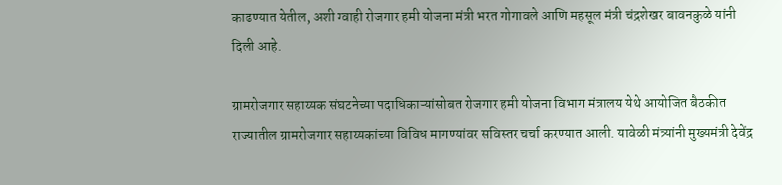काढण्यात येतील, अशी ग्वाही रोजगार हमी योजना मंत्री भरत गोगावले आणि महसूल मंत्री चंद्रशेखर बावनकुळे यांनी दिली आहे.

ग्रामरोजगार सहाय्यक संघटनेच्या पदाधिकाऱ्यांसोबत रोजगार हमी योजना विभाग मंत्रालय येथे आयोजित बैठकीत राज्यातील ग्रामरोजगार सहाय्यकांच्या विविध मागण्यांवर सविस्तर चर्चा करण्यात आली. यावेळी मंत्र्यांनी मुख्यमंत्री देवेंद्र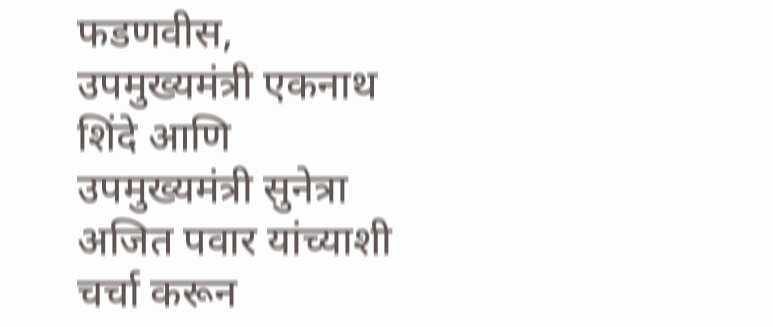फडणवीस, उपमुख्यमंत्री एकनाथ शिंदे आणि उपमुख्यमंत्री सुनेत्रा अजित पवार यांच्याशी चर्चा करून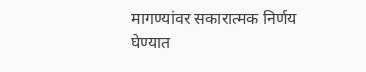मागण्यांवर सकारात्मक निर्णय घेण्यात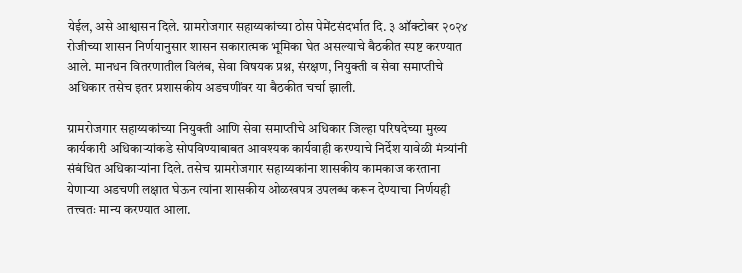येईल, असे आश्वासन दिले. ग्रामरोजगार सहाय्यकांच्या ठोस पेमेंटसंदर्भात दि. ३ ऑक्टोबर २०२४ रोजीच्या शासन निर्णयानुसार शासन सकारात्मक भूमिका घेत असल्याचे बैठकीत स्पष्ट करण्यात आले. मानधन वितरणातील विलंब, सेवा विषयक प्रश्न, संरक्षण, नियुक्ती व सेवा समाप्तीचे अधिकार तसेच इतर प्रशासकीय अडचणींवर या बैठकीत चर्चा झाली.

ग्रामरोजगार सहाय्यकांच्या नियुक्ती आणि सेवा समाप्तीचे अधिकार जिल्हा परिषदेच्या मुख्य कार्यकारी अधिकाऱ्यांकडे सोपविण्याबाबत आवश्यक कार्यवाही करण्याचे निर्देश यावेळी मंत्र्यांनी संबंधित अधिकाऱ्यांना दिले. तसेच ग्रामरोजगार सहाय्यकांना शासकीय कामकाज करताना येणाऱ्या अडचणी लक्षात घेऊन त्यांना शासकीय ओळखपत्र उपलब्ध करून देण्याचा निर्णयही तत्त्वतः मान्य करण्यात आला.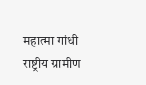महात्मा गांधी राष्ट्रीय ग्रामीण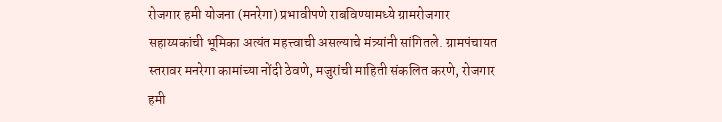रोजगार हमी योजना (मनरेगा) प्रभावीपणे राबविण्यामध्ये ग्रामरोजगार सहाय्यकांची भूमिका अत्यंत महत्त्वाची असल्याचे मंत्र्यांनी सांगितले. ग्रामपंचायत स्तरावर मनरेगा कामांच्या नोंदी ठेवणे, मजुरांची माहिती संकलित करणे, रोजगार हमी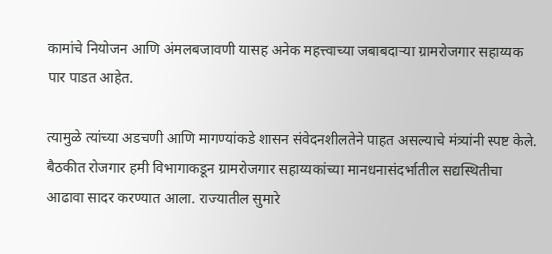कामांचे नियोजन आणि अंमलबजावणी यासह अनेक महत्त्वाच्या जबाबदाऱ्या ग्रामरोजगार सहाय्यक पार पाडत आहेत.

त्यामुळे त्यांच्या अडचणी आणि मागण्यांकडे शासन संवेदनशीलतेने पाहत असल्याचे मंत्र्यांनी स्पष्ट केले. बैठकीत रोजगार हमी विभागाकडून ग्रामरोजगार सहाय्यकांच्या मानधनासंदर्भातील सद्यस्थितीचा आढावा सादर करण्यात आला. राज्यातील सुमारे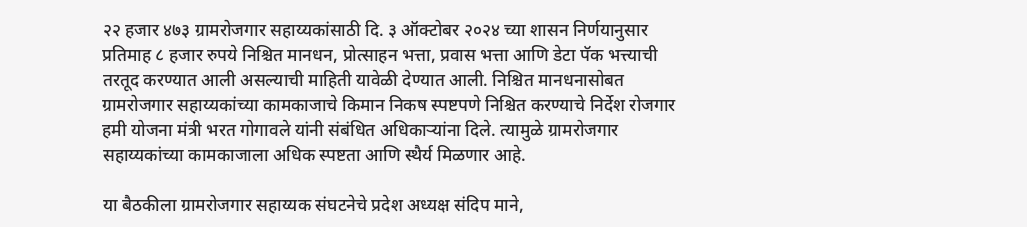२२ हजार ४७३ ग्रामरोजगार सहाय्यकांसाठी दि. ३ ऑक्टोबर २०२४ च्या शासन निर्णयानुसार प्रतिमाह ८ हजार रुपये निश्चित मानधन, प्रोत्साहन भत्ता, प्रवास भत्ता आणि डेटा पॅक भत्त्याची तरतूद करण्यात आली असल्याची माहिती यावेळी देण्यात आली. निश्चित मानधनासोबत ग्रामरोजगार सहाय्यकांच्या कामकाजाचे किमान निकष स्पष्टपणे निश्चित करण्याचे निर्देश रोजगार हमी योजना मंत्री भरत गोगावले यांनी संबंधित अधिकाऱ्यांना दिले. त्यामुळे ग्रामरोजगार सहाय्यकांच्या कामकाजाला अधिक स्पष्टता आणि स्थैर्य मिळणार आहे.

या बैठकीला ग्रामरोजगार सहाय्यक संघटनेचे प्रदेश अध्यक्ष संदिप माने,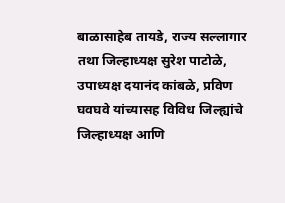बाळासाहेब तायडे, राज्य सल्लागार तथा जिल्हाध्यक्ष सुरेश पाटोळे, उपाध्यक्ष दयानंद कांबळे, प्रविण घवघवे यांच्यासह विविध जिल्ह्यांचे जिल्हाध्यक्ष आणि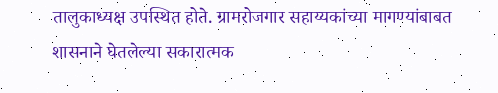तालुकाध्यक्ष उपस्थित होते. ग्रामरोजगार सहाय्यकांच्या मागण्यांबाबत शासनाने घेतलेल्या सकारात्मक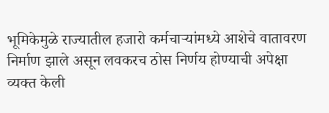भूमिकेमुळे राज्यातील हजारो कर्मचाऱ्यांमध्ये आशेचे वातावरण निर्माण झाले असून लवकरच ठोस निर्णय होण्याची अपेक्षा व्यक्त केली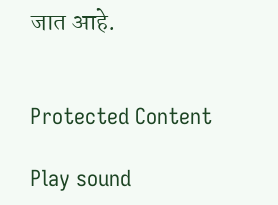जात आहे.


Protected Content

Play sound